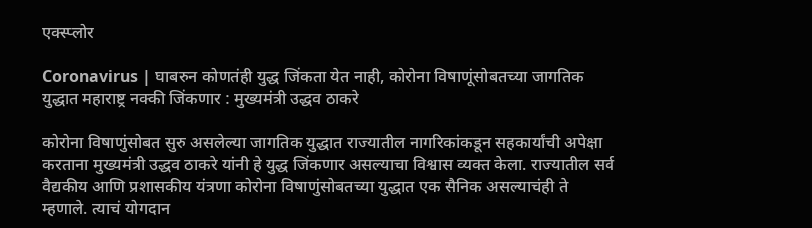एक्स्प्लोर

Coronavirus | घाबरुन कोणतंही युद्ध जिंकता येत नाही, कोरोना विषाणूंसोबतच्या जागतिक युद्धात महाराष्ट्र नक्की जिंकणार : मुख्यमंत्री उद्धव ठाकरे

कोरोना विषाणुंसोबत सुरु असलेल्या जागतिक युद्धात राज्यातील नागरिकांकडून सहकार्यांची अपेक्षा करताना मुख्यमंत्री उद्धव ठाकरे यांनी हे युद्ध जिंकणार असल्याचा विश्वास व्यक्त केला. राज्यातील सर्व वैद्यकीय आणि प्रशासकीय यंत्रणा कोरोना विषाणुंसोबतच्या युद्धात एक सैनिक असल्याचंही ते म्हणाले. त्याचं योगदान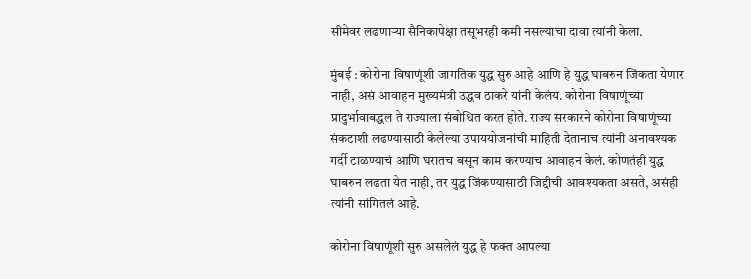सीमेवर लढणाऱ्या सैनिकापेक्षा तसूभरही कमी नसल्याचा दावा त्यांनी केला.

मुंबई : कोरोना विषाणूंशी जागतिक युद्ध सुरु आहे आणि हे युद्ध घाबरुन जिंकता येणार नाही, असं आवाहन मुख्यमंत्री उद्धव ठाकरे यांनी केलंय. कोरोना विषाणूंच्या प्रादुर्भावाबद्धल ते राज्याला संबोधित करत होते. राज्य सरकारने कोरोना विषाणूंच्या संकटाशी लढण्यासाठी केलेल्या उपाययोजनांची माहिती देतानाच त्यांनी अनावश्यक गर्दी टाळण्याचं आणि घरातच बसून काम करण्याच आवाहन केलं. कोणतंही युद्ध घाबरुन लढता येत नाही, तर युद्ध जिंकण्यासाठी जिद्दीची आवश्यकता असते, असंही त्यांनी सांगितलं आहे.

कोरोना विषाणूंशी सुरु असलेलं युद्ध हे फक्त आपल्या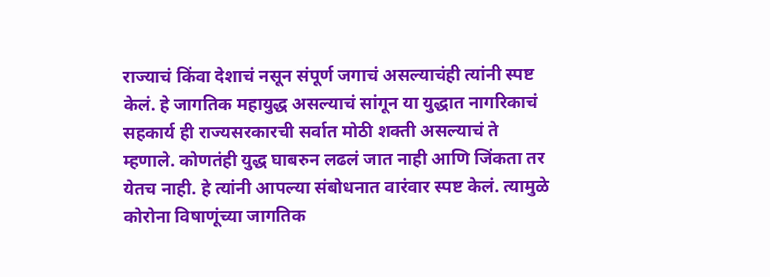राज्याचं किंवा देशाचं नसून संपूर्ण जगाचं असल्याचंही त्यांनी स्पष्ट केलं. हे जागतिक महायुद्ध असल्याचं सांगून या युद्धात नागरिकाचं सहकार्य ही राज्यसरकारची सर्वात मोठी शक्ती असल्याचं ते म्हणाले. कोणतंही युद्ध घाबरुन लढलं जात नाही आणि जिंकता तर येतच नाही. हे त्यांनी आपल्या संबोधनात वारंवार स्पष्ट केलं. त्यामुळे कोरोना विषाणूंच्या जागतिक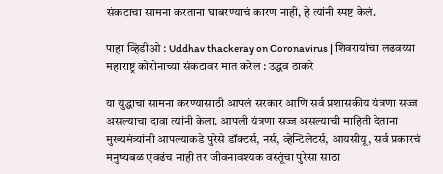संकटाचा सामना करताना घाबरण्याचं कारण नाही, हे त्यांनी स्पष्ट केलं.

पाहा व्हिडीओ : Uddhav thackeray on Coronavirus | शिवरायांचा लढवय्या महाराष्ट्र कोरोनाच्या संकटावर मात करेल : उद्धव ठाकरे

या युद्धाचा सामना करण्यासाठी आपलं सरकार आणि सर्व प्रशासकीय यंत्रणा सज्ज असल्याचा दावा त्यांनी केला. आपली यंत्रणा सज्ज असल्याची माहिती देताना मुख्यमंत्र्यांनी आपल्याकडे पुरेसे डॉक्टर्स, नर्स, व्हेन्टिलेटर्स, आयसीयू, सर्व प्रकारचं मनुष्यबळ एवढंच नाही तर जीवनावश्यक वस्तूंचा पुरेसा साठा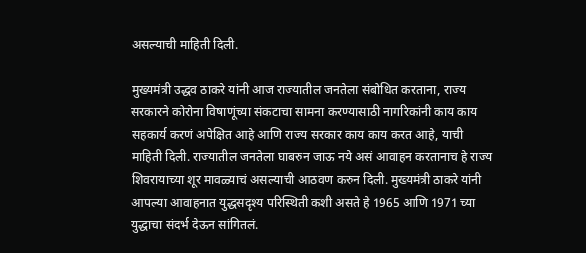असल्याची माहिती दिली.

मुख्यमंत्री उद्धव ठाकरे यांनी आज राज्यातील जनतेला संबोधित करताना, राज्य सरकारने कोरोना विषाणूंच्या संकटाचा सामना करण्यासाठी नागरिकांनी काय काय सहकार्य करणं अपेक्षित आहे आणि राज्य सरकार काय काय करत आहे, याची माहिती दिली. राज्यातील जनतेला घाबरुन जाऊ नये असं आवाहन करतानाच हे राज्य शिवरायाच्या शूर मावळ्याचं असल्याची आठवण करुन दिली. मुख्यमंत्री ठाकरे यांनी आपल्या आवाहनात युद्धसदृश्य परिस्थिती कशी असते हे 1965 आणि 1971 च्या युद्धाचा संदर्भ देऊन सांगितलं.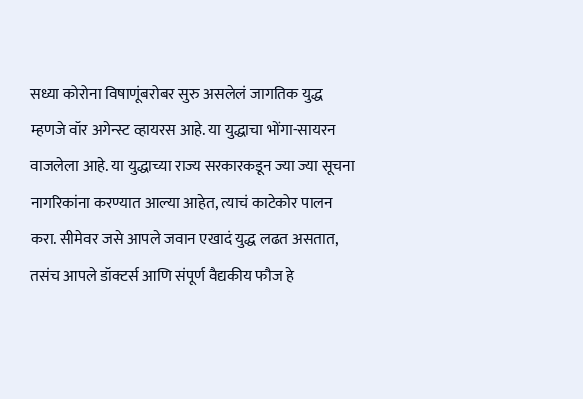सध्या कोरोना विषाणूंबरोबर सुरु असलेलं जागतिक युद्ध म्हणजे वॉर अगेन्स्ट व्हायरस आहे. या युद्धाचा भोंगा-सायरन वाजलेला आहे. या युद्धाच्या राज्य सरकारकडून ज्या ज्या सूचना नागरिकांना करण्यात आल्या आहेत, त्याचं काटेकोर पालन करा. सीमेवर जसे आपले जवान एखादं युद्ध लढत असतात, तसंच आपले डॉक्टर्स आणि संपूर्ण वैद्यकीय फौज हे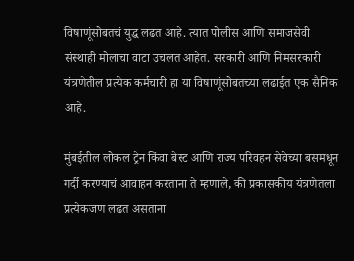विषाणूंसोबतचं युद्ध लढत आहे. त्यात पोलीस आणि समाजसेवी संस्थाही मोलाचा वाटा उचलत आहेत. सरकारी आणि निमसरकारी यंत्रणेतील प्रत्येक कर्मचारी हा या विषाणूंसोबतच्या लढाईत एक सैनिक आहे.

मुंबईतील लोकल ट्रेन किंवा बेस्ट आणि राज्य परिवहन सेवेच्या बसमधून गर्दी करण्याचं आवाहन करताना ते म्हणाले, की प्रकासकीय यंत्रणेतला प्रत्येकजण लढत असताना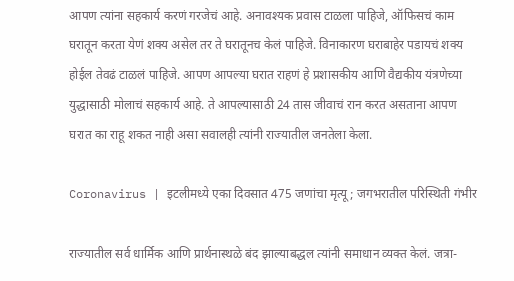आपण त्यांना सहकार्य करणं गरजेचं आहे. अनावश्यक प्रवास टाळला पाहिजे, ऑफिसचं काम घरातून करता येणं शक्य असेल तर ते घरातूनच केलं पाहिजे. विनाकारण घराबाहेर पडायचं शक्य होईल तेवढं टाळलं पाहिजे. आपण आपल्या घरात राहणं हे प्रशासकीय आणि वैद्यकीय यंत्रणेच्या युद्धासाठी मोलाचं सहकार्य आहे. ते आपल्यासाठी 24 तास जीवाचं रान करत असताना आपण घरात का राहू शकत नाही असा सवालही त्यांनी राज्यातील जनतेला केला.

Coronavirus | इटलीमध्ये एका दिवसात 475 जणांचा मृत्यू; जगभरातील परिस्थिती गंभीर

राज्यातील सर्व धार्मिक आणि प्रार्थनास्थळे बंद झाल्याबद्धल त्यांनी समाधान व्यक्त केलं. जत्रा-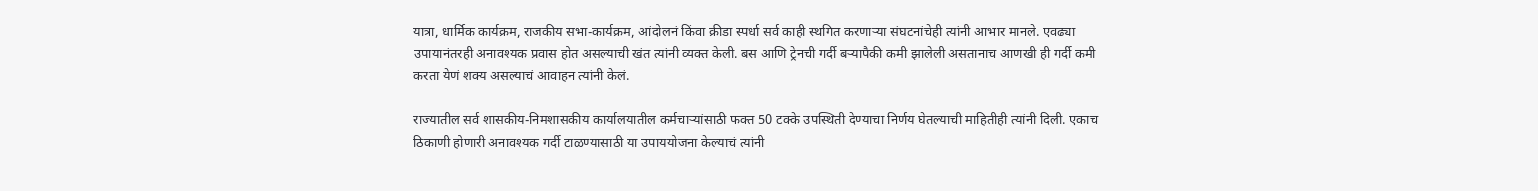यात्रा, धार्मिक कार्यक्रम, राजकीय सभा-कार्यक्रम, आंदोलनं किंवा क्रीडा स्पर्धा सर्व काही स्थगित करणाऱ्या संघटनांचेही त्यांनी आभार मानले. एवढ्या उपायानंतरही अनावश्यक प्रवास होत असल्याची खंत त्यांनी व्यक्त केली. बस आणि ट्रेनची गर्दी बऱ्यापैकी कमी झालेली असतानाच आणखी ही गर्दी कमी करता येणं शक्य असल्याचं आवाहन त्यांनी केलं.

राज्यातील सर्व शासकीय-निमशासकीय कार्यालयातील कर्मचाऱ्यांसाठी फक्त 50 टक्के उपस्थिती देण्याचा निर्णय घेतल्याची माहितीही त्यांनी दिली. एकाच ठिकाणी होणारी अनावश्यक गर्दी टाळण्यासाठी या उपाययोजना केल्याचं त्यांनी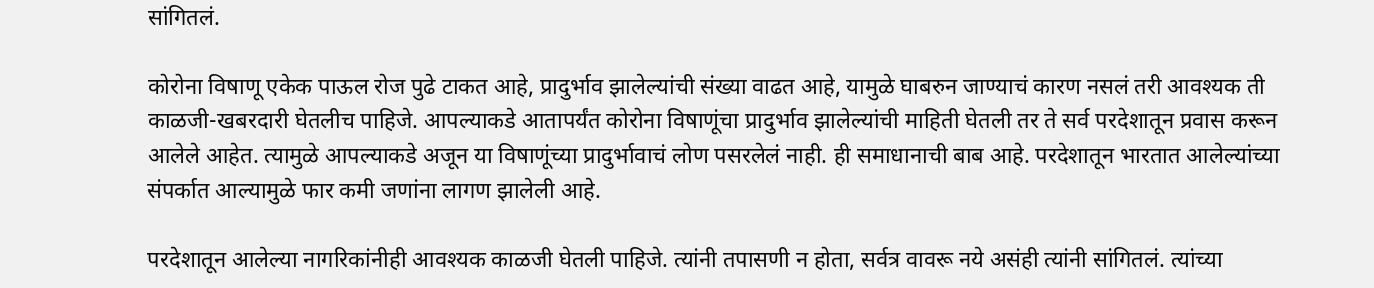सांगितलं.

कोरोना विषाणू एकेक पाऊल रोज पुढे टाकत आहे, प्रादुर्भाव झालेल्यांची संख्या वाढत आहे, यामुळे घाबरुन जाण्याचं कारण नसलं तरी आवश्यक ती काळजी-खबरदारी घेतलीच पाहिजे. आपल्याकडे आतापर्यंत कोरोना विषाणूंचा प्रादुर्भाव झालेल्यांची माहिती घेतली तर ते सर्व परदेशातून प्रवास करून आलेले आहेत. त्यामुळे आपल्याकडे अजून या विषाणूंच्या प्रादुर्भावाचं लोण पसरलेलं नाही. ही समाधानाची बाब आहे. परदेशातून भारतात आलेल्यांच्या संपर्कात आल्यामुळे फार कमी जणांना लागण झालेली आहे.

परदेशातून आलेल्या नागरिकांनीही आवश्यक काळजी घेतली पाहिजे. त्यांनी तपासणी न होता, सर्वत्र वावरू नये असंही त्यांनी सांगितलं. त्यांच्या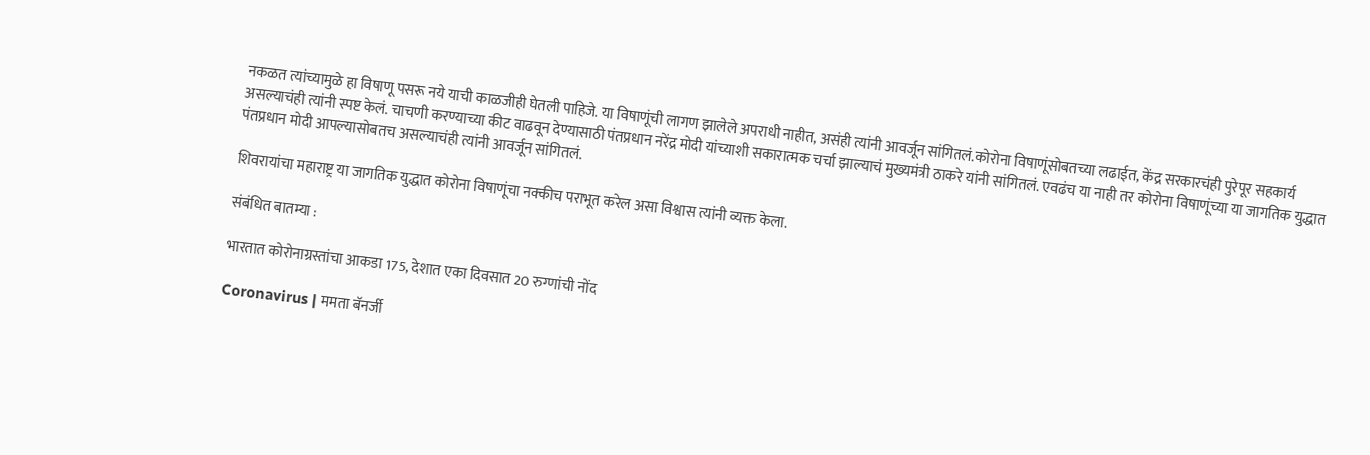नकळत त्यांच्यामुळे हा विषाणू पसरू नये याची काळजीही घेतली पाहिजे. या विषाणूंची लागण झालेले अपराधी नाहीत, असंही त्यांनी आवर्जून सांगितलं.कोरोना विषाणूंसोबतच्या लढाईत, केंद्र सरकारचंही पुरेपूर सहकार्य असल्याचंही त्यांनी स्पष्ट केलं. चाचणी करण्याच्या कीट वाढवून देण्यासाठी पंतप्रधान नरेंद्र मोदी यांच्याशी सकारात्मक चर्चा झाल्याचं मुख्यमंत्री ठाकरे यांनी सांगितलं. एवढंच या नाही तर कोरोना विषाणूंच्या या जागतिक युद्धात पंतप्रधान मोदी आपल्यासोबतच असल्याचंही त्यांनी आवर्जून सांगितलं.

शिवरायांचा महाराष्ट्र या जागतिक युद्धात कोरोना विषाणूंचा नक्कीच पराभूत करेल असा विश्वास त्यांनी व्यक्त केला.

संबंधित बातम्या :

भारतात कोरोनाग्रस्तांचा आकडा 175, देशात एका दिवसात 20 रुग्णांची नोंद

Coronavirus | ममता बॅनर्जी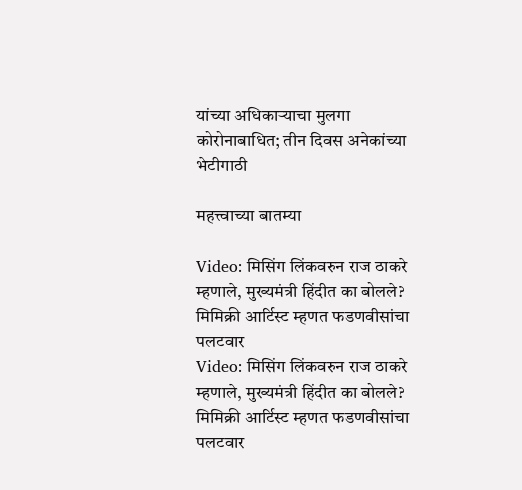यांच्या अधिकाऱ्याचा मुलगा कोरोनाबाधित; तीन दिवस अनेकांच्या भेटीगाठी

महत्त्वाच्या बातम्या

Video: मिसिंग लिंकवरुन राज ठाकरे म्हणाले, मुख्यमंत्री हिंदीत का बोलले? मिमिक्री आर्टिस्ट म्हणत फडणवीसांचा पलटवार
Video: मिसिंग लिंकवरुन राज ठाकरे म्हणाले, मुख्यमंत्री हिंदीत का बोलले? मिमिक्री आर्टिस्ट म्हणत फडणवीसांचा पलटवार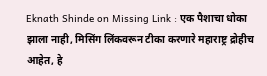Eknath Shinde on Missing Link : एक पैशाचा धोका झाला नाही, मिसिंग लिंकवरून टीका करणारे महाराष्ट्र द्रोहीच आहेत, हे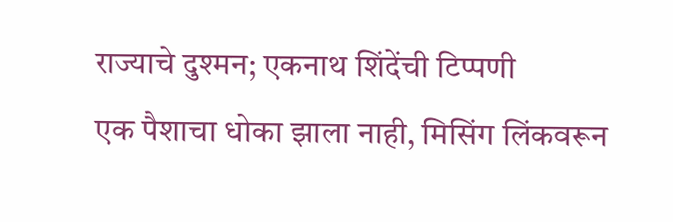राज्याचे दुश्मन; एकनाथ शिंदेंची टिप्पणी
एक पैशाचा धोका झाला नाही, मिसिंग लिंकवरून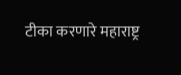टीका करणारे महाराष्ट्र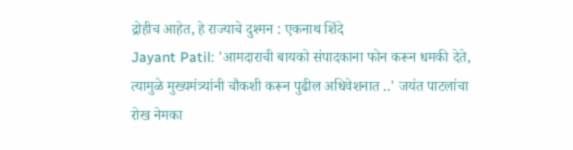द्रोहीच आहेत, हे राज्याचे दुश्मन : एकनाथ शिंदे
Jayant Patil: 'आमदाराची बायको संपादकाना फोन करून धमकी देते, त्यामुळे मुख्यमंत्र्यांनी चौकशी करून पुढील अधिवेशनात ..' जयंत पाटलांचा रोख नेमका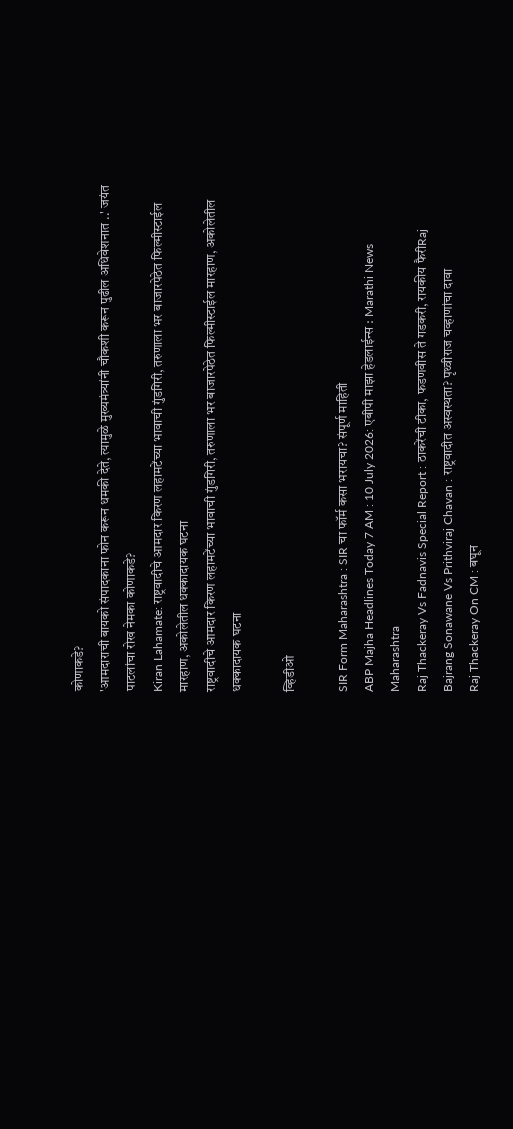कोणाकडे?
'आमदाराची बायको संपादकाना फोन करून धमकी देते, त्यामुळे मुख्यमंत्र्यांनी चौकशी करून पुढील अधिवेशनात ..' जयंत पाटलांचा रोख नेमका कोणाकडे?
Kiran Lahamate: राष्ट्रवादीचे आमदार किरण लहामटेंच्या भावाची गुंडगिरी, तरुणाला भर बाजारपेठेत फिल्मीस्टाईल मारहाण, अकोलेतील धक्कादायक घटना
राष्ट्रवादीचे आमदार किरण लहामटेंच्या भावाची गुंडगिरी, तरुणाला भर बाजारपेठेत फिल्मीस्टाईल मारहाण, अकोलेतील धक्कादायक घटना

व्हिडीओ

SIR Form Maharashtra : SIR चा फॉर्म कसा भरायचा? संपूर्ण माहिती
ABP Majha Headlines Today 7 AM : 10 July 2026: एबीपी माझा हेडलाईन्स : Marathi News Maharashtra
Raj Thackeray Vs Fadnavis Special Report : ठाकरेंची टीका, फडणवीस ते गडकरी, रायकीय फैरीRaj
Bajrang Sonawane Vs Prithviraj Chavan : राष्ट्रवादीत अस्वस्थता? पृथ्वीराज चव्हाणांचा दावा
Raj Thackeray On CM : बघून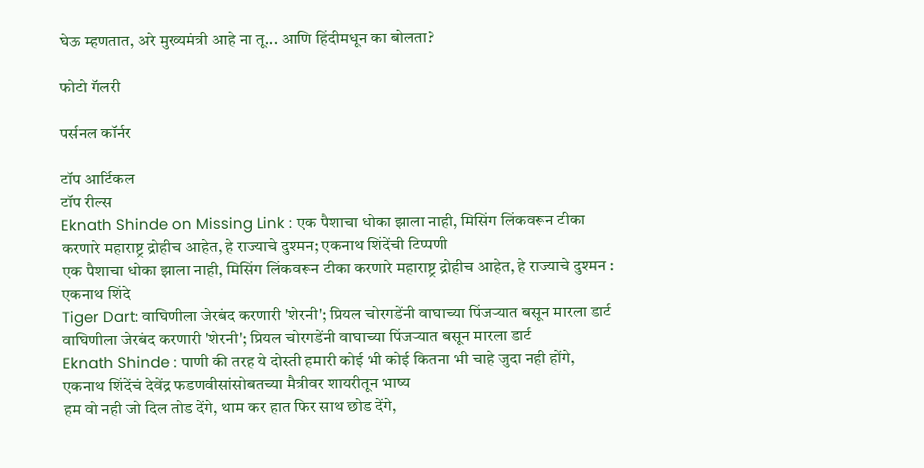घेऊ म्हणतात, अरे मुख्यमंत्री आहे ना तू... आणि हिंदीमधून का बोलता?

फोटो गॅलरी

पर्सनल कॉर्नर

टॉप आर्टिकल
टॉप रील्स
Eknath Shinde on Missing Link : एक पैशाचा धोका झाला नाही, मिसिंग लिंकवरून टीका करणारे महाराष्ट्र द्रोहीच आहेत, हे राज्याचे दुश्मन; एकनाथ शिंदेंची टिप्पणी
एक पैशाचा धोका झाला नाही, मिसिंग लिंकवरून टीका करणारे महाराष्ट्र द्रोहीच आहेत, हे राज्याचे दुश्मन : एकनाथ शिंदे
Tiger Dart: वाघिणीला जेरबंद करणारी 'शेरनी'; प्रियल चोरगडेंनी वाघाच्या पिंजऱ्यात बसून मारला डार्ट
वाघिणीला जेरबंद करणारी 'शेरनी'; प्रियल चोरगडेंनी वाघाच्या पिंजऱ्यात बसून मारला डार्ट
Eknath Shinde : पाणी की तरह ये दोस्ती हमारी कोई भी कोई कितना भी चाहे जुदा नही होंगे, एकनाथ शिंदेंचं देवेंद्र फडणवीसांसोबतच्या मैत्रीवर शायरीतून भाष्य
हम वो नही जो दिल तोड देंगे, थाम कर हात फिर साथ छोड देंगे,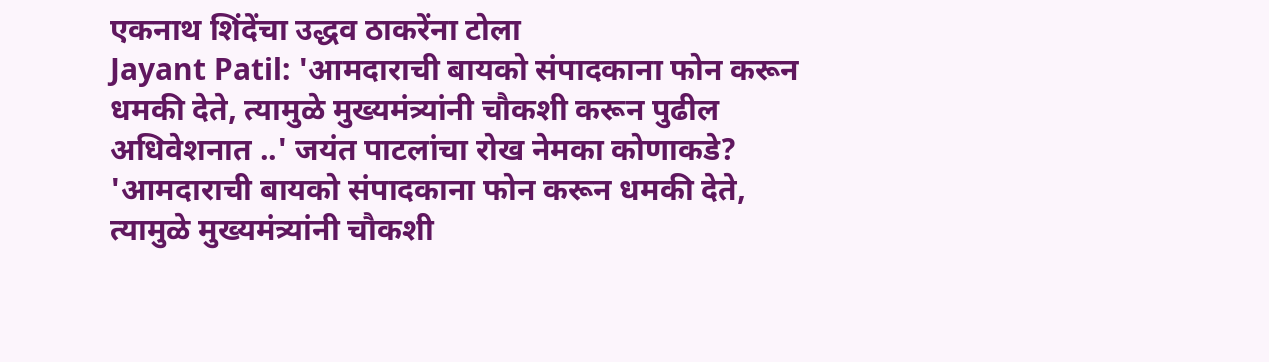एकनाथ शिंदेंचा उद्धव ठाकरेंना टोला
Jayant Patil: 'आमदाराची बायको संपादकाना फोन करून धमकी देते, त्यामुळे मुख्यमंत्र्यांनी चौकशी करून पुढील अधिवेशनात ..' जयंत पाटलांचा रोख नेमका कोणाकडे?
'आमदाराची बायको संपादकाना फोन करून धमकी देते, त्यामुळे मुख्यमंत्र्यांनी चौकशी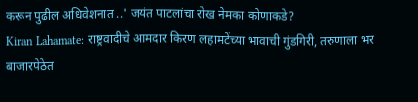करून पुढील अधिवेशनात ..' जयंत पाटलांचा रोख नेमका कोणाकडे?
Kiran Lahamate: राष्ट्रवादीचे आमदार किरण लहामटेंच्या भावाची गुंडगिरी, तरुणाला भर बाजारपेठेत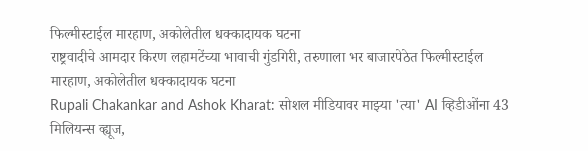फिल्मीस्टाईल मारहाण, अकोलेतील धक्कादायक घटना
राष्ट्रवादीचे आमदार किरण लहामटेंच्या भावाची गुंडगिरी, तरुणाला भर बाजारपेठेत फिल्मीस्टाईल मारहाण, अकोलेतील धक्कादायक घटना
Rupali Chakankar and Ashok Kharat: सोशल मीडियावर माझ्या 'त्या' AI व्हिडीओंना 43 मिलियन्स व्ह्यूज,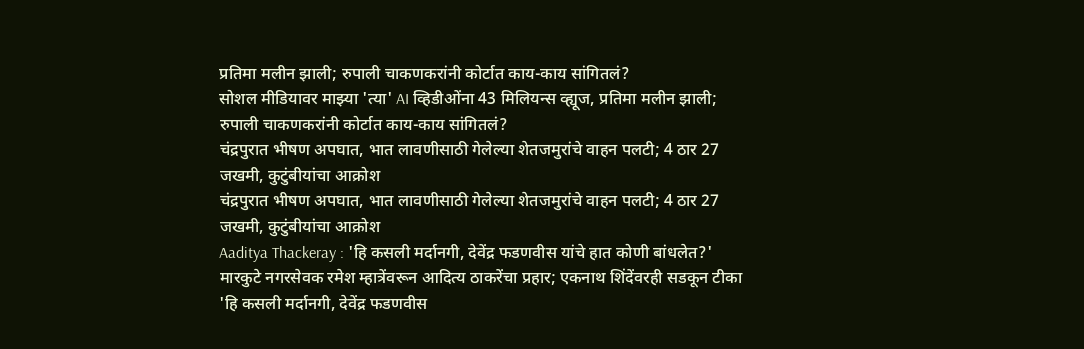प्रतिमा मलीन झाली; रुपाली चाकणकरांनी कोर्टात काय-काय सांगितलं?
सोशल मीडियावर माझ्या 'त्या' AI व्हिडीओंना 43 मिलियन्स व्ह्यूज, प्रतिमा मलीन झाली; रुपाली चाकणकरांनी कोर्टात काय-काय सांगितलं?
चंद्रपुरात भीषण अपघात, भात लावणीसाठी गेलेल्या शेतजमुरांचे वाहन पलटी; 4 ठार 27 जखमी, कुटुंबीयांचा आक्रोश
चंद्रपुरात भीषण अपघात, भात लावणीसाठी गेलेल्या शेतजमुरांचे वाहन पलटी; 4 ठार 27 जखमी, कुटुंबीयांचा आक्रोश
Aaditya Thackeray : 'हि कसली मर्दानगी, देवेंद्र फडणवीस यांचे हात कोणी बांधलेत?' मारकुटे नगरसेवक रमेश म्हात्रेंवरून आदित्य ठाकरेंचा प्रहार; एकनाथ शिंदेंवरही सडकून टीका
'हि कसली मर्दानगी, देवेंद्र फडणवीस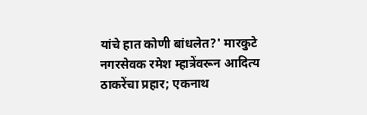यांचे हात कोणी बांधलेत?' मारकुटे नगरसेवक रमेश म्हात्रेंवरून आदित्य ठाकरेंचा प्रहार; एकनाथ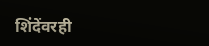शिंदेंवरही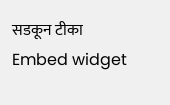सडकून टीका
Embed widget